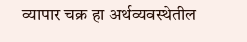व्यापार चक्र हा अर्थव्यवस्थेतील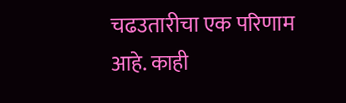चढउतारीचा एक परिणाम आहे. काही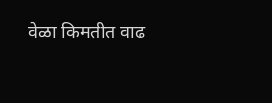वेळा किमतीत वाढ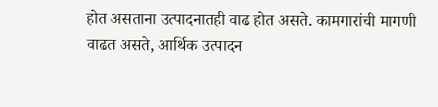होत असताना उत्पादनातही वाढ होत असते. कामगारांची मागणी वाढत असते, आर्थिक उत्पादन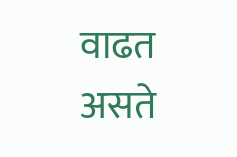वाढत असते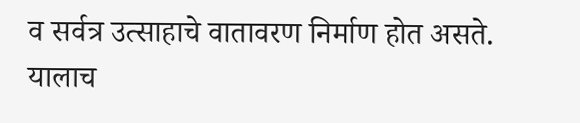व सर्वत्र उत्साहाचे वातावरण निर्माण होत असते. यालाच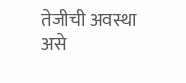तेजीची अवस्था असे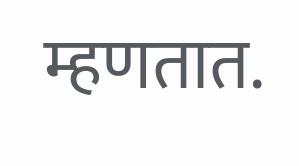म्हणतात.